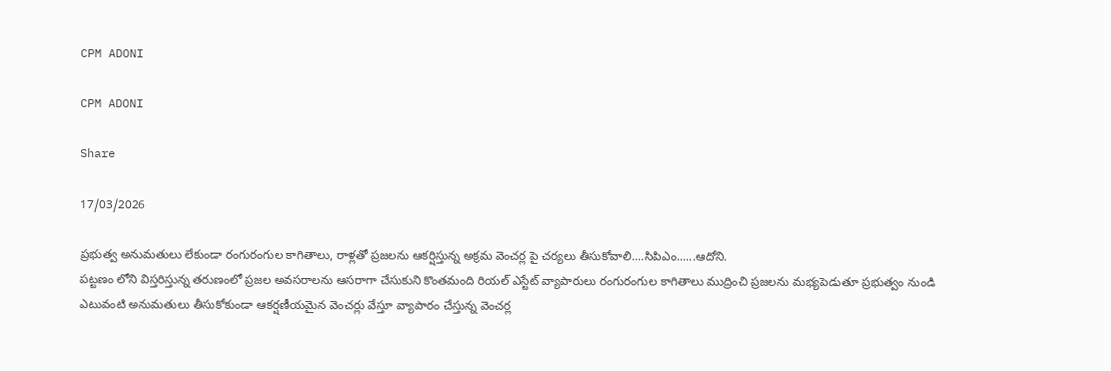CPM ADONI

CPM ADONI

Share

17/03/2026

ప్రభుత్వ అనుమతులు లేకుండా రంగురంగుల కాగితాలు, రాళ్లతో ప్రజలను ఆకర్షిస్తున్న అక్రమ వెంచర్ల పై చర్యలు తీసుకోవాలి....సిపిఎం......ఆదోని.
పట్టణం లోని విస్తరిస్తున్న తరుణంలో ప్రజల అవసరాలను ఆసరాగా చేసుకుని కొంతమంది రియల్ ఎస్టేట్ వ్యాపారులు రంగురంగుల కాగితాలు ముద్రించి ప్రజలను మభ్యపెడుతూ ప్రభుత్వం నుండి ఎటువంటి అనుమతులు తీసుకోకుండా ఆకర్షణీయమైన వెంచర్లు వేస్తూ వ్యాపారం చేస్తున్న వెంచర్ల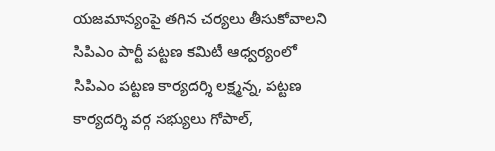యజమాన్యంపై తగిన చర్యలు తీసుకోవాలని సిపిఎం పార్టీ పట్టణ కమిటీ ఆధ్వర్యంలో సిపిఎం పట్టణ కార్యదర్శి లక్ష్మన్న, పట్టణ కార్యదర్శి వర్గ సభ్యులు గోపాల్,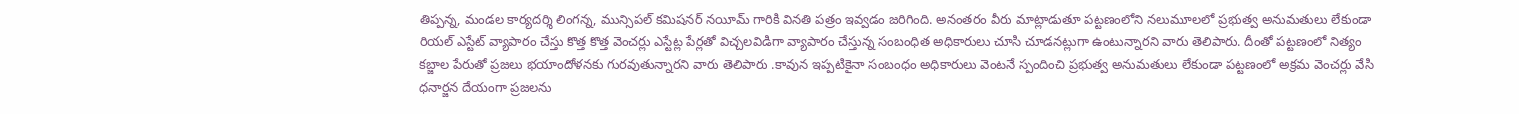తిప్పన్న, మండల కార్యదర్శి లింగన్న, మున్సిపల్ కమిషనర్ నయీమ్ గారికి వినతి పత్రం ఇవ్వడం జరిగింది. అనంతరం వీరు మాట్లాడుతూ పట్టణంలోని నలుమూలలో ప్రభుత్వ అనుమతులు లేకుండా రియల్ ఎస్టేట్ వ్యాపారం చేస్తు కొత్త కొత్త వెంచర్లు ఎస్టేట్ల పేర్లతో విచ్చలవిడిగా వ్యాపారం చేస్తున్న సంబంధిత అధికారులు చూసి చూడనట్లుగా ఉంటున్నారని వారు తెలిపారు. దీంతో పట్టణంలో నిత్యం కబ్జాల పేరుతో ప్రజలు భయాందోళనకు గురవుతున్నారని వారు తెలిపారు .కావున ఇప్పటికైనా సంబంధం అధికారులు వెంటనే స్పందించి ప్రభుత్వ అనుమతులు లేకుండా పట్టణంలో అక్రమ వెంచర్లు వేసి ధనార్జన దేయంగా ప్రజలను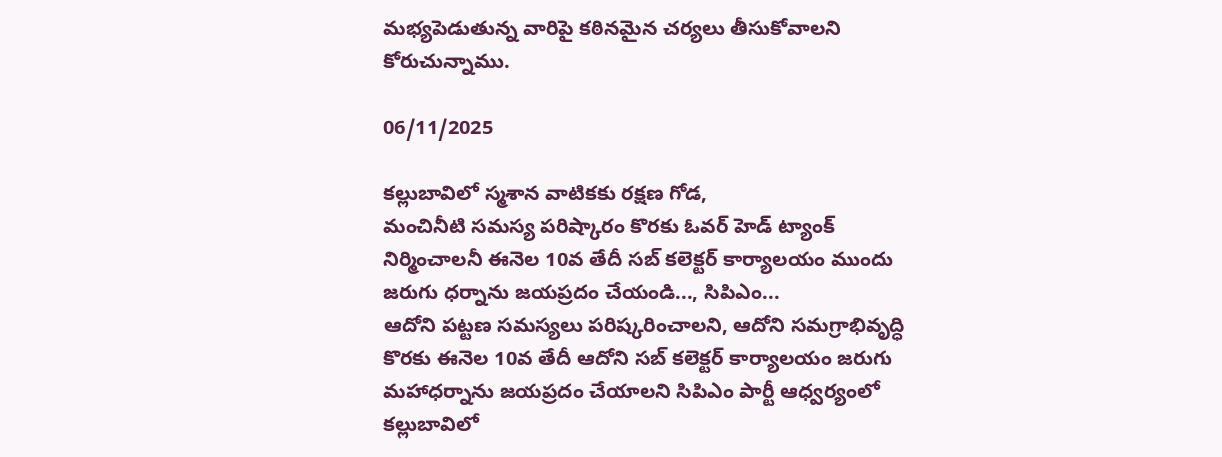మభ్యపెడుతున్న వారిపై కఠినమైన చర్యలు తీసుకోవాలని కోరుచున్నాము.

06/11/2025

కల్లుబావిలో స్మశాన వాటికకు రక్షణ గోడ,
మంచినీటి సమస్య పరిష్కారం కొరకు ఓవర్ హెడ్ ట్యాంక్ నిర్మించాలనీ ఈనెల 10వ తేదీ సబ్ కలెక్టర్ కార్యాలయం ముందు జరుగు ధర్నాను జయప్రదం చేయండి..., సిపిఎం...
ఆదోని పట్టణ సమస్యలు పరిష్కరించాలని, ఆదోని సమగ్రాభివృద్ధి కొరకు ఈనెల 10వ తేదీ ఆదోని సబ్ కలెక్టర్ కార్యాలయం జరుగు మహాధర్నాను జయప్రదం చేయాలని సిపిఎం పార్టీ ఆధ్వర్యంలో కల్లుబావిలో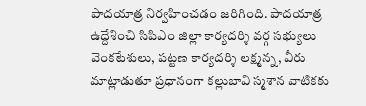పాదయాత్ర నిర్వహించడం జరిగింది. పాదయాత్ర ఉద్దేశించి సిపిఎం జిల్లా కార్యదర్శి వర్గ సభ్యులు వెంకటేశులు, పట్టణ కార్యదర్శి లక్ష్మన్న, వీరు మాట్లాడుతూ ప్రధానంగా కల్లుబావి స్మశాన వాటికకు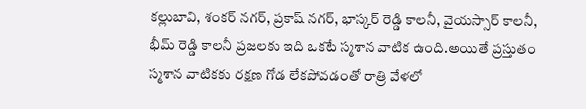కల్లుబావి, శంకర్ నగర్, ప్రకాష్ నగర్, భాస్కర్ రెడ్డి కాలనీ, వైయస్సార్ కాలనీ, భీమ్ రెడ్డి కాలనీ ప్రజలకు ఇది ఒకటే స్మశాన వాటిక ఉంది.అయితే ప్రస్తుతం స్మశాన వాటికకు రక్షణ గోడ లేకపోవడంతో రాత్రి వేళలో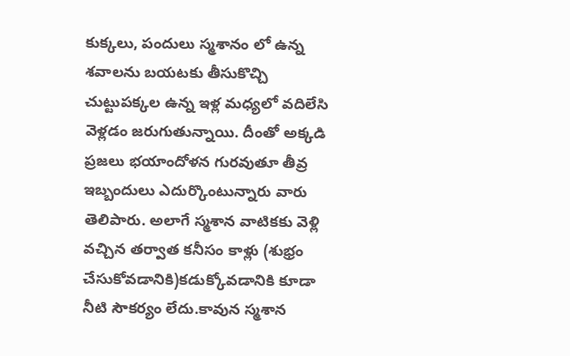కుక్కలు, పందులు స్మశానం లో ఉన్న శవాలను బయటకు తీసుకొచ్చి చుట్టుపక్కల ఉన్న ఇళ్ల మధ్యలో వదిలేసి వెళ్లడం జరుగుతున్నాయి. దీంతో అక్కడి ప్రజలు భయాందోళన గురవుతూ తీవ్ర ఇబ్బందులు ఎదుర్కొంటున్నారు వారు తెలిపారు. అలాగే స్మశాన వాటికకు వెళ్లి వచ్చిన తర్వాత కనీసం కాళ్లు (శుభ్రం చేసుకోవడానికి)కడుక్కోవడానికి కూడా నీటి సౌకర్యం లేదు.కావున స్మశాన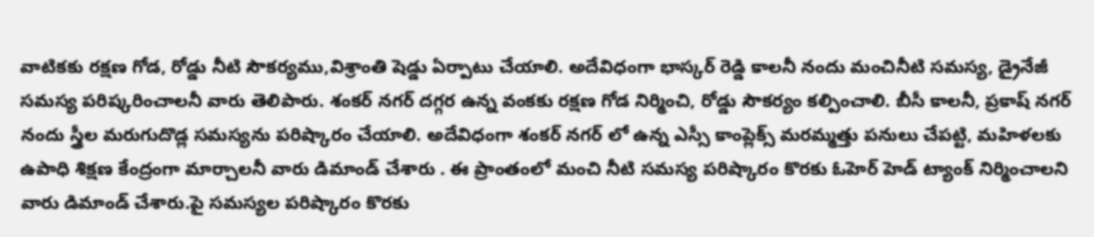వాటికకు రక్షణ గోడ, రోడ్డు నీటి సౌకర్యము,విశ్రాంతి షెడ్డు ఏర్పాటు చేయాలి. అదేవిధంగా భాస్కర్ రెడ్డి కాలనీ నందు మంచినీటి సమస్య, డ్రైనేజీ సమస్య పరిష్కరించాలనీ వారు తెలిపారు. శంకర్ నగర్ దగ్గర ఉన్న వంకకు రక్షణ గోడ నిర్మించి, రోడ్డు సౌకర్యం కల్పించాలి. బీసీ కాలనీ, ప్రకాష్ నగర్ నందు స్త్రీల మరుగుదొడ్ల సమస్యను పరిష్కారం చేయాలి. అదేవిధంగా శంకర్ నగర్ లో ఉన్న ఎస్సీ కాంప్లెక్స్ మరమ్మత్తు పనులు చేపట్టి, మహిళలకు ఉపాధి శిక్షణ కేంద్రంగా మార్చాలనీ వారు డిమాండ్ చేశారు . ఈ ప్రాంతంలో మంచి నీటి సమస్య పరిష్కారం కొరకు ఓహెర్ హెడ్ ట్యాంక్ నిర్మించాలని వారు డిమాండ్ చేశారు.పై సమస్యల పరిష్కారం కొరకు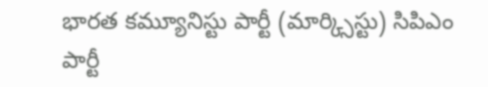భారత కమ్యూనిస్టు పార్టీ (మార్క్సిస్టు) సిపిఎం పార్టీ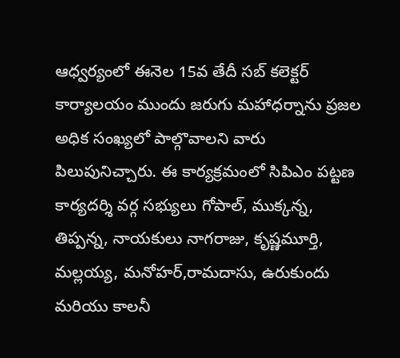ఆధ్వర్యంలో ఈనెల 15వ తేదీ సబ్ కలెక్టర్ కార్యాలయం ముందు జరుగు మహాధర్నాను ప్రజల అధిక సంఖ్యలో పాల్గొవాలని వారు పిలుపునిచ్చారు. ఈ కార్యక్రమంలో సిపిఎం పట్టణ కార్యదర్శి వర్గ సభ్యులు గోపాల్, ముక్కన్న, తిప్పన్న, నాయకులు నాగరాజు, కృష్ణమూర్తి, మల్లయ్య, మనోహర్,రామదాసు, ఉరుకుందు మరియు కాలనీ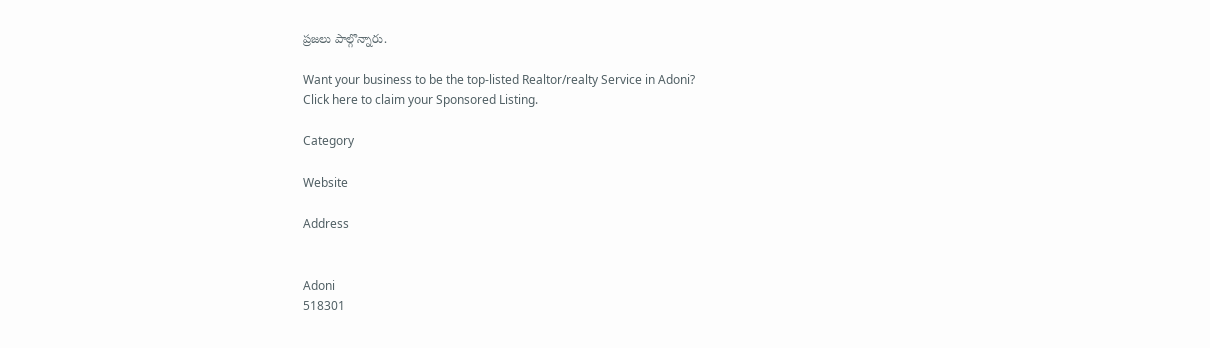ప్రజలు పాల్గొన్నారు.

Want your business to be the top-listed Realtor/realty Service in Adoni?
Click here to claim your Sponsored Listing.

Category

Website

Address


Adoni
518301